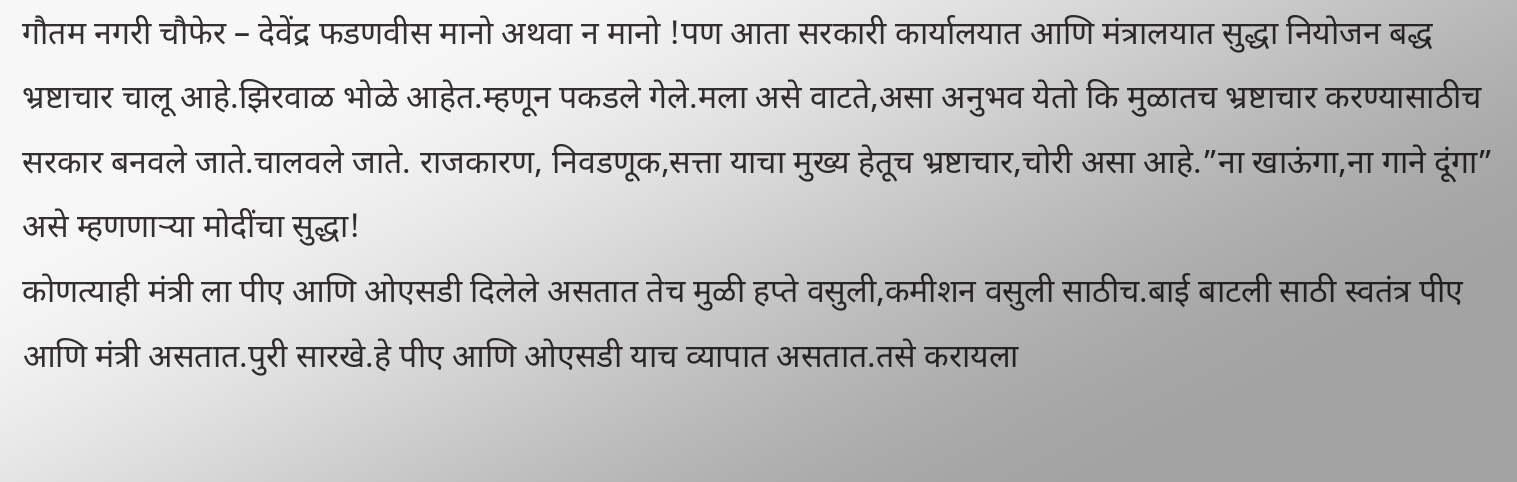गौतम नगरी चौफेर – देवेंद्र फडणवीस मानो अथवा न मानो !पण आता सरकारी कार्यालयात आणि मंत्रालयात सुद्धा नियोजन बद्ध भ्रष्टाचार चालू आहे.झिरवाळ भोळे आहेत.म्हणून पकडले गेले.मला असे वाटते,असा अनुभव येतो कि मुळातच भ्रष्टाचार करण्यासाठीच सरकार बनवले जाते.चालवले जाते. राजकारण, निवडणूक,सत्ता याचा मुख्य हेतूच भ्रष्टाचार,चोरी असा आहे.”ना खाऊंगा,ना गाने दूंगा” असे म्हणणाऱ्या मोदींचा सुद्धा!
कोणत्याही मंत्री ला पीए आणि ओएसडी दिलेले असतात तेच मुळी हप्ते वसुली,कमीशन वसुली साठीच.बाई बाटली साठी स्वतंत्र पीए आणि मंत्री असतात.पुरी सारखे.हे पीए आणि ओएसडी याच व्यापात असतात.तसे करायला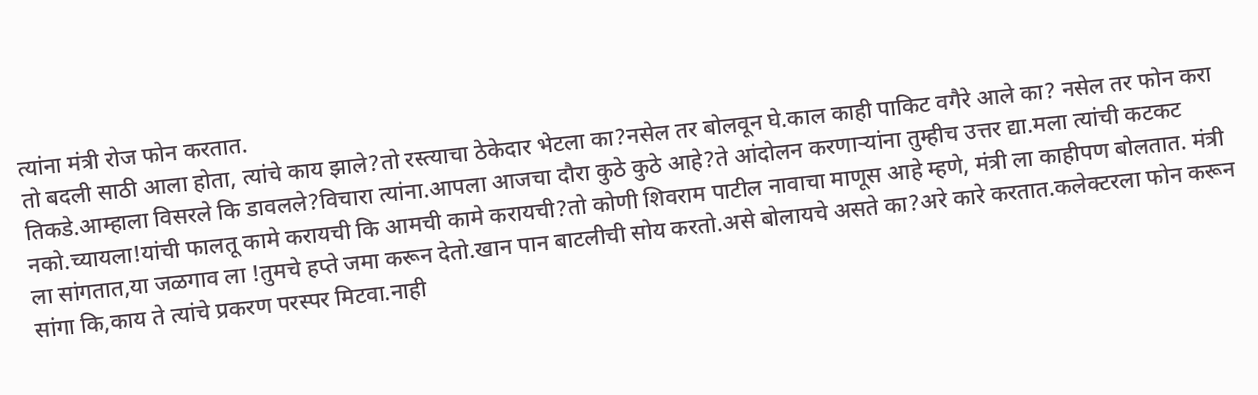त्यांना मंत्री रोज फोन करतात.
तो बदली साठी आला होता, त्यांचे काय झाले?तो रस्त्याचा ठेकेदार भेटला का?नसेल तर बोलवून घे.काल काही पाकिट वगैरे आले का? नसेल तर फोन करा तिकडे.आम्हाला विसरले कि डावलले?विचारा त्यांना.आपला आजचा दौरा कुठे कुठे आहे?ते आंदोलन करणाऱ्यांना तुम्हीच उत्तर द्या.मला त्यांची कटकट नको.च्यायला!यांची फालतू कामे करायची कि आमची कामे करायची?तो कोणी शिवराम पाटील नावाचा माणूस आहे म्हणे, मंत्री ला काहीपण बोलतात. मंत्री ला सांगतात,या जळगाव ला !तुमचे हप्ते जमा करून देतो.खान पान बाटलीची सोय करतो.असे बोलायचे असते का?अरे कारे करतात.कलेक्टरला फोन करून सांगा कि,काय ते त्यांचे प्रकरण परस्पर मिटवा.नाही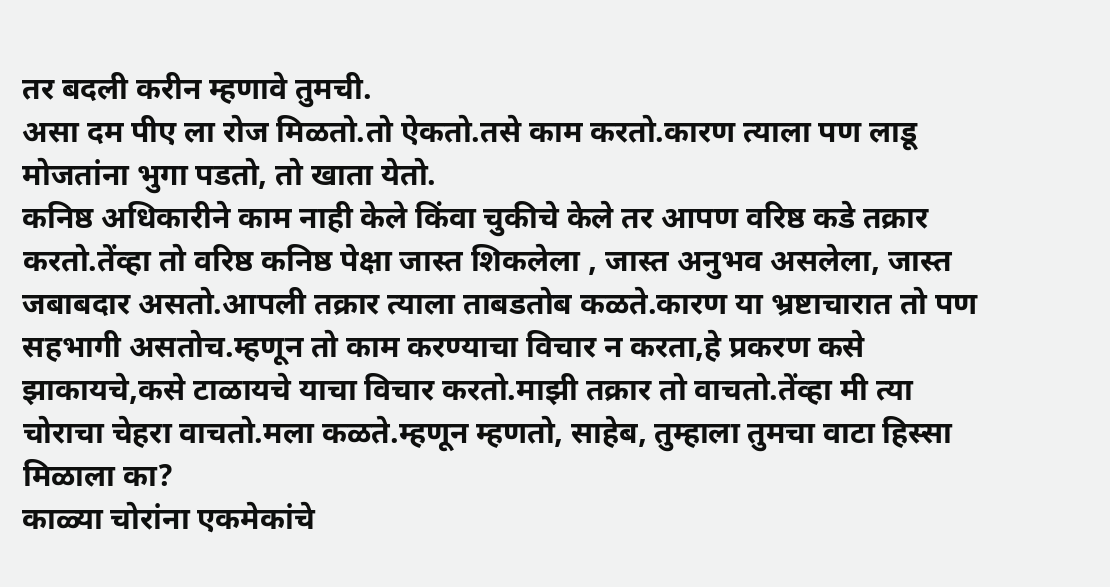तर बदली करीन म्हणावे तुमची.
असा दम पीए ला रोज मिळतो.तो ऐकतो.तसे काम करतो.कारण त्याला पण लाडू मोजतांना भुगा पडतो, तो खाता येतो.
कनिष्ठ अधिकारीने काम नाही केले किंवा चुकीचे केले तर आपण वरिष्ठ कडे तक्रार करतो.तेंव्हा तो वरिष्ठ कनिष्ठ पेक्षा जास्त शिकलेला , जास्त अनुभव असलेला, जास्त जबाबदार असतो.आपली तक्रार त्याला ताबडतोब कळते.कारण या भ्रष्टाचारात तो पण सहभागी असतोच.म्हणून तो काम करण्याचा विचार न करता,हे प्रकरण कसे झाकायचे,कसे टाळायचे याचा विचार करतो.माझी तक्रार तो वाचतो.तेंव्हा मी त्या चोराचा चेहरा वाचतो.मला कळते.म्हणून म्हणतो, साहेब, तुम्हाला तुमचा वाटा हिस्सा मिळाला का?
काळ्या चोरांना एकमेकांचे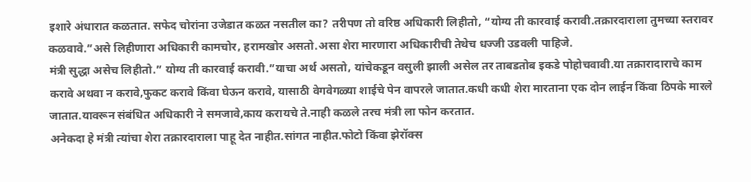इशारे अंधारात कळतात. सफेद चोरांना उजेडात कळत नसतील का? तरीपण तो वरिष्ठ अधिकारी लिहीतो, “योग्य ती कारवाई करावी.तक्रारदाराला तुमच्या स्तरावर कळवावे.”असे लिहीणारा अधिकारी कामचोर, हरामखोर असतो.असा शेरा मारणारा अधिकारीची तेथेच धज्जी उडवली पाहिजे.
मंत्री सुद्धा असेच लिहीतो.” योग्य ती कारवाई करावी.”याचा अर्थ असतो, यांचेकडून वसुली झाली असेल तर ताबडतोब इकडे पोहोचवावी.या तक्रारादाराचे काम करावे अथवा न करावे,फुकट करावे किंवा घेऊन करावे, यासाठी वेगवेगळ्या शाईचे पेन वापरले जातात.कधी कधी शेरा मारताना एक दोन लाईन किंवा ठिपके मारले जातात.यावरून संबंधित अधिकारी ने समजावे,काय करायचे ते.नाही कळले तरच मंत्री ला फोन करतात.
अनेकदा हे मंत्री त्यांचा शेरा तक्रारदाराला पाहू देत नाहीत.सांगत नाहीत.फोटो किंवा झेरॉक्स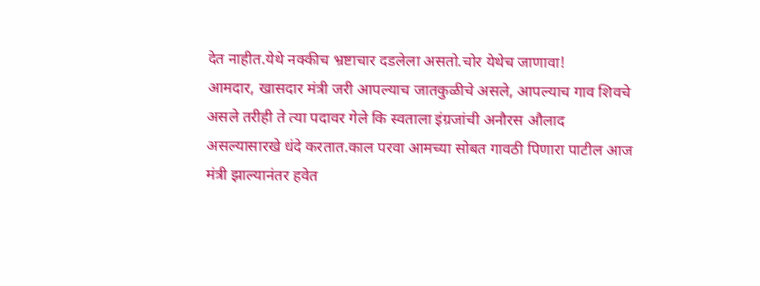देत नाहीत.येथे नक्कीच भ्रष्टाचार दडलेला असतो.चोर येथेच जाणावा!
आमदार, खासदार मंत्री जरी आपल्याच जातकुळीचे असले, आपल्याच गाव शिवचे असले तरीही ते त्या पदावर गेले कि स्वताला इंग्रजांची अनौरस औलाद असल्यासारखे धंदे करतात.काल परवा आमच्या सोबत गावठी पिणारा पाटील आज मंत्री झाल्यानंतर हवेत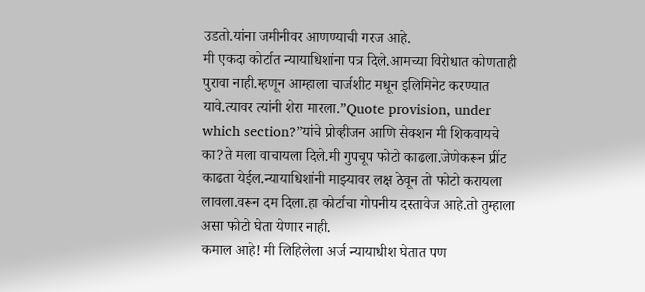उडतो.यांना जमीनीवर आणण्याची गरज आहे.
मी एकदा कोर्टात न्यायाधिशांना पत्र दिले.आमच्या विरोधात कोणताही पुरावा नाही.म्हणून आम्हाला चार्जशीट मधून इलिमिनेट करण्यात यावे.त्यावर त्यांनी शेरा मारला.”Quote provision, under which section?”यांचे प्रोव्हीजन आणि सेक्शन मी शिकवायचे का?ते मला वाचायला दिले.मी गुपचूप फोटो काढला.जेणेकरून प्रींट काढता येईल.न्यायाधिशांनी माझ्यावर लक्ष ठेवून तो फोटो करायला लावला.वरून दम दिला.हा कोर्टाचा गोपनीय दस्तावेज आहे.तो तुम्हाला असा फोटो घेता येणार नाही.
कमाल आहे! मी लिहिलेला अर्ज न्यायाधीश घेतात पण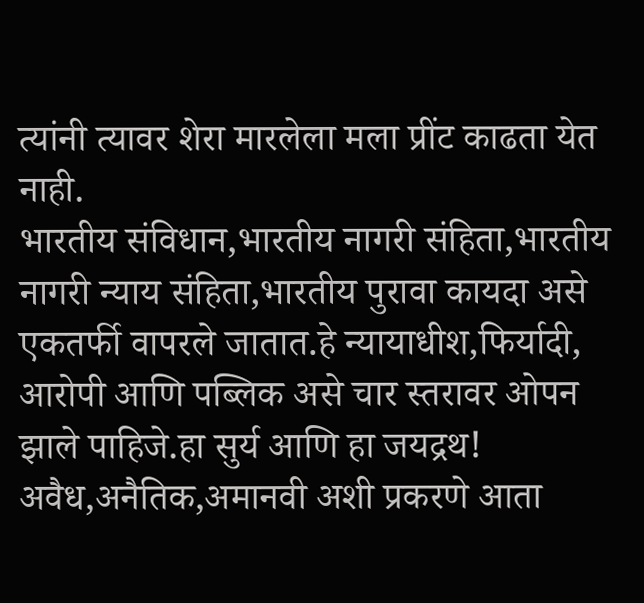त्यांनी त्यावर शेरा मारलेला मला प्रींट काढता येत नाही.
भारतीय संविधान,भारतीय नागरी संहिता,भारतीय नागरी न्याय संहिता,भारतीय पुरावा कायदा असे एकतर्फी वापरले जातात.हे न्यायाधीश,फिर्यादी, आरोपी आणि पब्लिक असे चार स्तरावर ओपन झाले पाहिजे.हा सुर्य आणि हा जयद्रथ!
अवैध,अनैतिक,अमानवी अशी प्रकरणे आता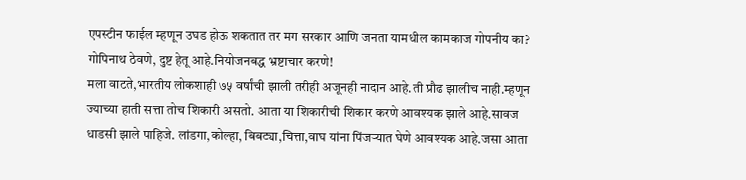एपस्टीन फाईल म्हणून उघड होऊ शकतात तर मग सरकार आणि जनता यामधील कामकाज गोपनीय का? गोपिनाथ ठेवणे, दुष्ट हेतू आहे.नियोजनबद्ध भ्रष्टाचार करणे!
मला वाटते,भारतीय लोकशाही ७५ वर्षांची झाली तरीही अजूनही नादान आहे.ती प्रौढ झालीच नाही.म्हणून ज्याच्या हाती सत्ता तोच शिकारी असतो. आता या शिकारीची शिकार करणे आवश्यक झाले आहे.सावज धाडसी झाले पाहिजे. लांडगा,कोल्हा, बिबट्या,चित्ता,वाघ यांना पिंजऱ्यात घेणे आवश्यक आहे.जसा आता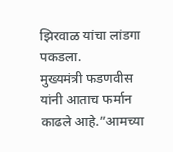झिरवाळ यांचा लांडगा पकडला.
मुख्यमंत्री फडणवीस यांनी आताच फर्मान काढले आहे.”आमच्या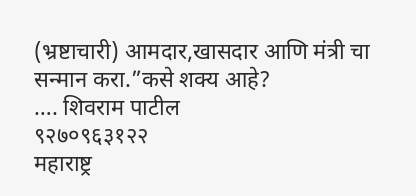(भ्रष्टाचारी) आमदार,खासदार आणि मंत्री चा सन्मान करा.”कसे शक्य आहे?
…. शिवराम पाटील
९२७०९६३१२२
महाराष्ट्र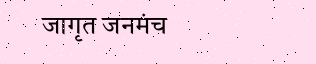जागृत जनमंच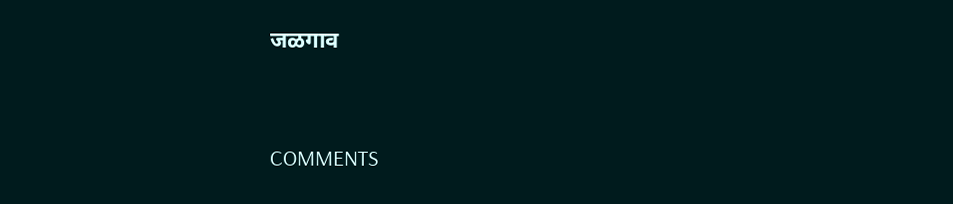जळगाव


COMMENTS